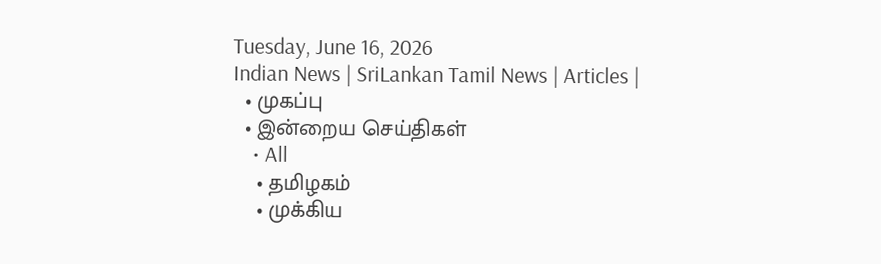Tuesday, June 16, 2026
Indian News | SriLankan Tamil News | Articles |
  • முகப்பு
  • இன்றைய செய்திகள்
    • All
    • தமிழகம்
    • முக்கிய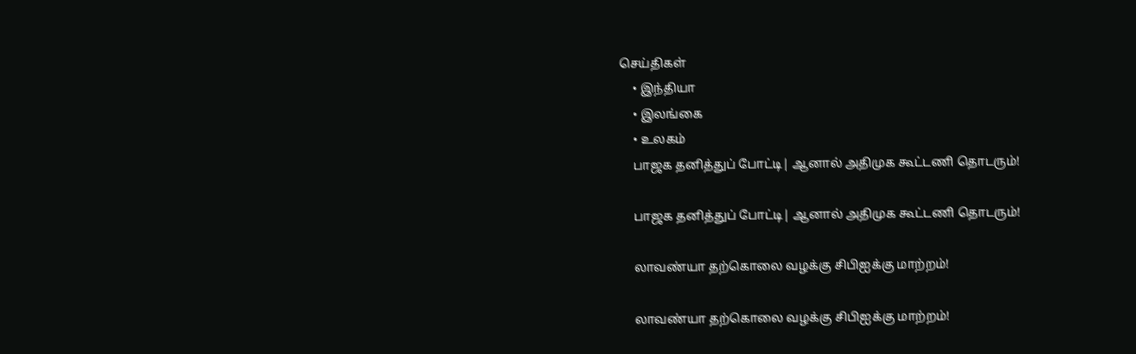செய்திகள்
    • இந்தியா
    • இலங்கை
    • உலகம்
    பாஜக தனித்துப் போட்டி| ஆனால் அதிமுக கூட்டணி தொடரும்!

    பாஜக தனித்துப் போட்டி| ஆனால் அதிமுக கூட்டணி தொடரும்!

    லாவண்யா தற்கொலை வழக்கு சிபிஐக்கு மாற்றம்!

    லாவண்யா தற்கொலை வழக்கு சிபிஐக்கு மாற்றம்!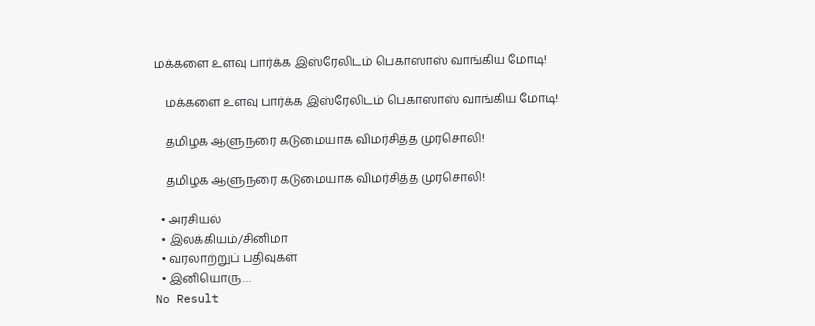மக்களை உளவு பார்க்க இஸ்ரேலிடம் பெகாஸாஸ் வாங்கிய மோடி!

    மக்களை உளவு பார்க்க இஸ்ரேலிடம் பெகாஸாஸ் வாங்கிய மோடி!

    தமிழக ஆளுநரை கடுமையாக விமர்சித்த முரசொலி!

    தமிழக ஆளுநரை கடுமையாக விமர்சித்த முரசொலி!

  • அரசியல்
  • இலக்கியம்/சினிமா
  • வரலாற்றுப் பதிவுகள்
  • இனியொரு…
No Result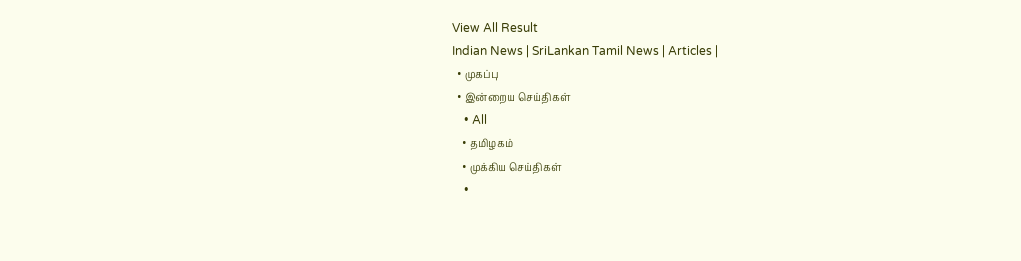View All Result
Indian News | SriLankan Tamil News | Articles |
  • முகப்பு
  • இன்றைய செய்திகள்
    • All
    • தமிழகம்
    • முக்கிய செய்திகள்
    •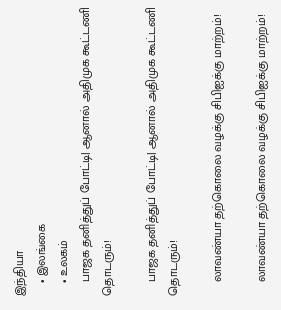இந்தியா
    • இலங்கை
    • உலகம்
    பாஜக தனித்துப் போட்டி| ஆனால் அதிமுக கூட்டணி தொடரும்!

    பாஜக தனித்துப் போட்டி| ஆனால் அதிமுக கூட்டணி தொடரும்!

    லாவண்யா தற்கொலை வழக்கு சிபிஐக்கு மாற்றம்!

    லாவண்யா தற்கொலை வழக்கு சிபிஐக்கு மாற்றம்!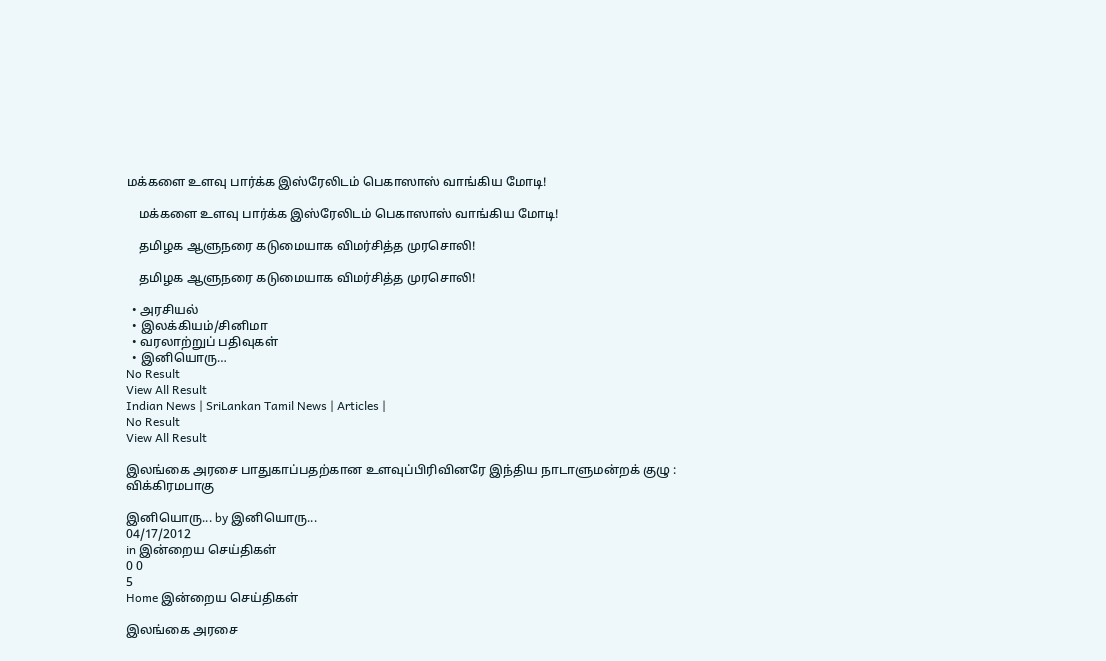மக்களை உளவு பார்க்க இஸ்ரேலிடம் பெகாஸாஸ் வாங்கிய மோடி!

    மக்களை உளவு பார்க்க இஸ்ரேலிடம் பெகாஸாஸ் வாங்கிய மோடி!

    தமிழக ஆளுநரை கடுமையாக விமர்சித்த முரசொலி!

    தமிழக ஆளுநரை கடுமையாக விமர்சித்த முரசொலி!

  • அரசியல்
  • இலக்கியம்/சினிமா
  • வரலாற்றுப் பதிவுகள்
  • இனியொரு…
No Result
View All Result
Indian News | SriLankan Tamil News | Articles |
No Result
View All Result

இலங்கை அரசை பாதுகாப்பதற்கான உளவுப்பிரிவினரே இந்திய நாடாளுமன்றக் குழு : விக்கிரமபாகு

இனியொரு... by இனியொரு...
04/17/2012
in இன்றைய செய்திகள்
0 0
5
Home இன்றைய செய்திகள்

இலங்கை அரசை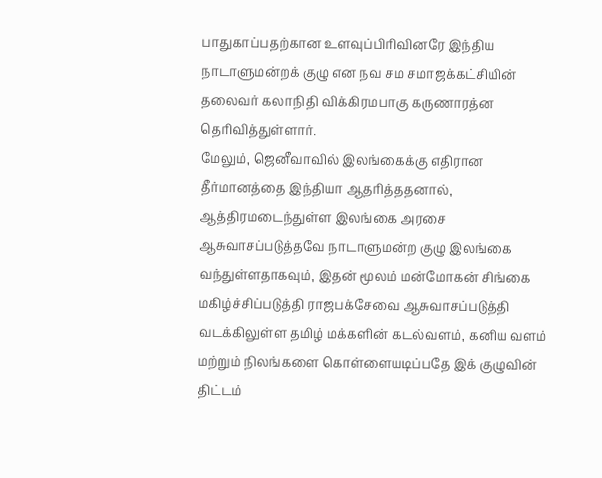பாதுகாப்பதற்கான உளவுப்பிரிவினரே இந்திய நாடாளுமன்றக் குழு என நவ சம சமாஜக்கட்சியின் தலைவர் கலாநிதி விக்கிரமபாகு கருணாரத்ன தெரிவித்துள்ளார்.
மேலும், ஜெனீவாவில் இலங்கைக்கு எதிரான தீர்மானத்தை இந்தியா ஆதரித்ததனால், ஆத்திரமடைந்துள்ள இலங்கை அரசை ஆசுவாசப்படுத்தவே நாடாளுமன்ற குழு இலங்கை வந்துள்ளதாகவும், இதன் மூலம் மன்மோகன் சிங்கை மகிழ்ச்சிப்படுத்தி ராஜபக்சேவை ஆசுவாசப்படுத்தி வடக்கிலுள்ள தமிழ் மக்களின் கடல்வளம், கனிய வளம் மற்றும் நிலங்களை கொள்ளையடிப்பதே இக் குழுவின் திட்டம்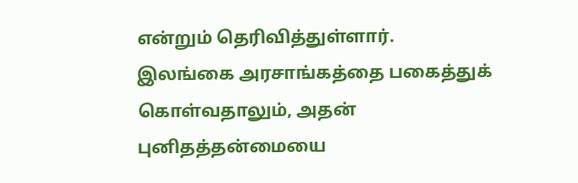என்றும் தெரிவித்துள்ளார்.
இலங்கை அரசாங்கத்தை பகைத்துக் கொள்வதாலும், அதன் புனிதத்தன்மையை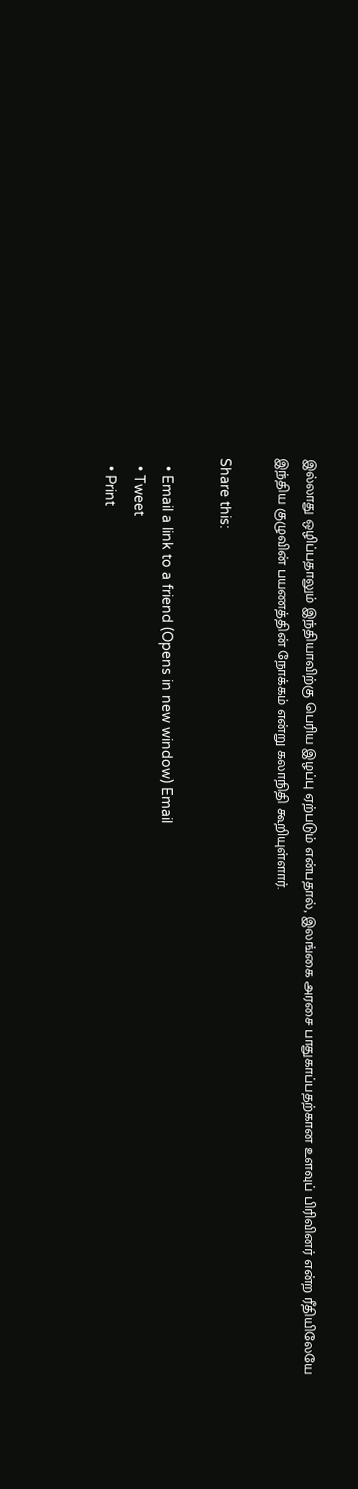இல்லாது ஒழிப்பதாலும் இந்தியாவிற்கு பெரிய இழப்பு ஏற்படும் என்பதால், இலங்கை அரசை பாதுகாப்பதற்கான உளவுப் பிரிவினர் என்ற ரீதியிலேயே இந்திய குழுவின் பயணத்தின் நோக்கம் என்று கலாநிதி கூறியுள்ளார்.

Share this:

  • Email a link to a friend (Opens in new window) Email
  • Tweet
  • Print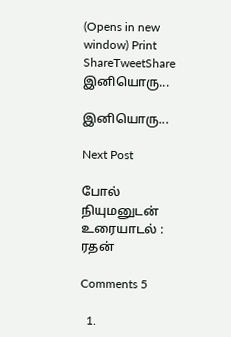(Opens in new window) Print
ShareTweetShare
இனியொரு...

இனியொரு...

Next Post

போல் நியுமனுடன் உரையாடல் : ரதன்

Comments 5

  1.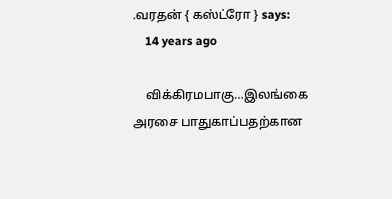.வரதன் { கஸ்ட்ரோ } says:
    14 years ago

    விக்கிரமபாகு…இலங்கை அரசை பாதுகாப்பதற்கான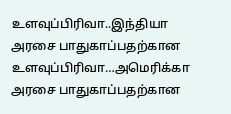உளவுப்பிரிவா..இந்தியா அரசை பாதுகாப்பதற்கான உளவுப்பிரிவா…அமெரிக்கா அரசை பாதுகாப்பதற்கான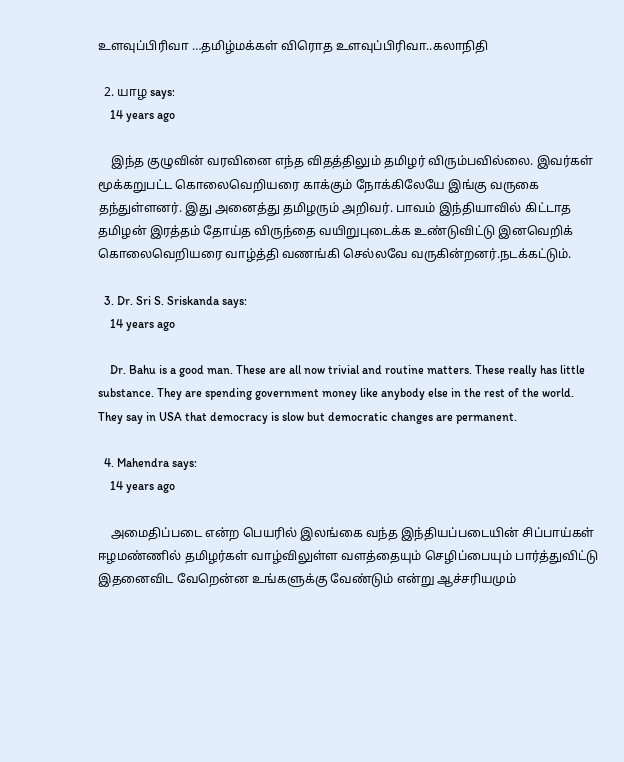உளவுப்பிரிவா …தமிழ்மக்கள் விரொத உளவுப்பிரிவா..கலாநிதி

  2. யாழ says:
    14 years ago

    இந்த குழுவின் வரவினை எந்த விதத்திலும் தமிழர் விரும்பவில்லை. இவர்கள் மூக்கறுபட்ட கொலைவெறியரை காக்கும் நோக்கிலேயே இங்கு வருகை தந்துள்ளனர். இது அனைத்து தமிழரும் அறிவர். பாவம் இந்தியாவில் கிட்டாத தமிழன் இரத்தம் தோய்த விருந்தை வயிறுபுடைக்க உண்டுவிட்டு இனவெறிக் கொலைவெறியரை வாழ்த்தி வணங்கி செல்லவே வருகின்றனர்.நடக்கட்டும்.

  3. Dr. Sri S. Sriskanda says:
    14 years ago

    Dr. Bahu is a good man. These are all now trivial and routine matters. These really has little substance. They are spending government money like anybody else in the rest of the world. They say in USA that democracy is slow but democratic changes are permanent.

  4. Mahendra says:
    14 years ago

    அமைதிப்படை என்ற பெயரில் இலங்கை வந்த இந்தியப்படையின் சிப்பாய்கள் ஈழமண்ணில் தமிழர்கள் வாழ்விலுள்ள வளத்தையும் செழிப்பையும் பார்த்துவிட்டு இதனைவிட வேறென்ன உங்களுக்கு வேண்டும் என்று ஆச்சரியமும்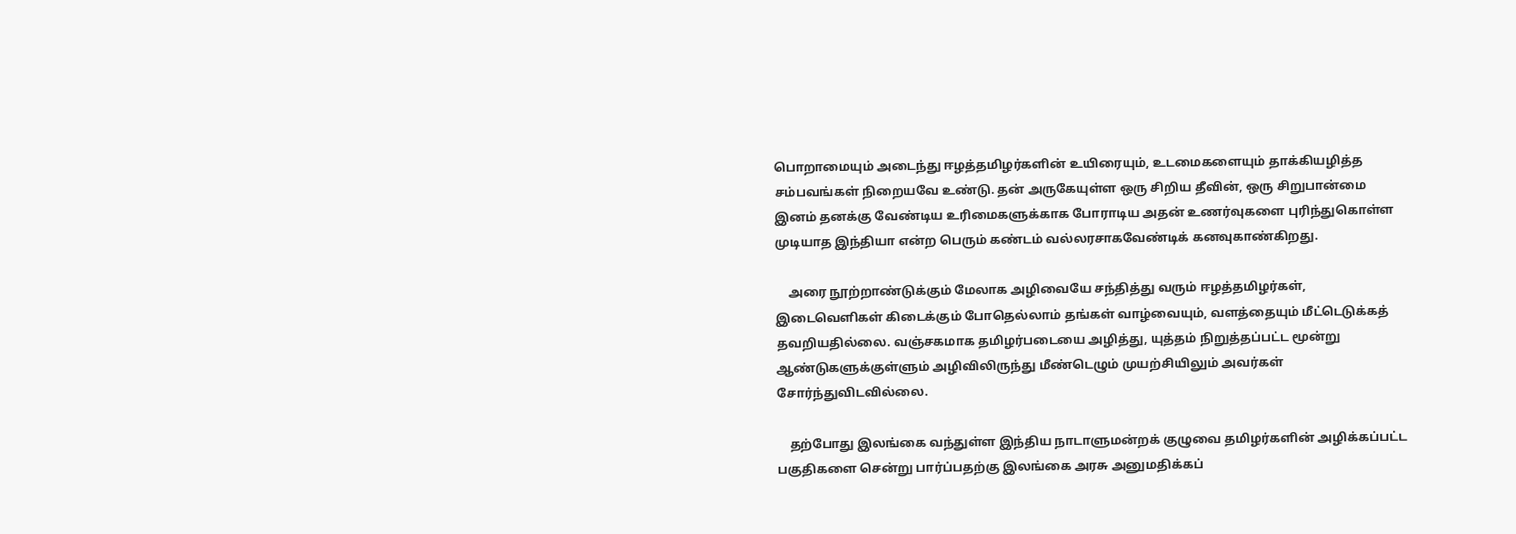பொறாமையும் அடைந்து ஈழத்தமிழர்களின் உயிரையும், உடமைகளையும் தாக்கியழித்த சம்பவங்கள் நிறையவே உண்டு. தன் அருகேயுள்ள ஒரு சிறிய தீவின், ஒரு சிறுபான்மை இனம் தனக்கு வேண்டிய உரிமைகளுக்காக போராடிய அதன் உணர்வுகளை புரிந்துகொள்ள முடியாத இந்தியா என்ற பெரும் கண்டம் வல்லரசாகவேண்டிக் கனவுகாண்கிறது.

    அரை நூற்றாண்டுக்கும் மேலாக அழிவையே சந்தித்து வரும் ஈழத்தமிழர்கள், இடைவெளிகள் கிடைக்கும் போதெல்லாம் தங்கள் வாழ்வையும், வளத்தையும் மீட்டெடுக்கத் தவறியதில்லை. வஞ்சகமாக தமிழர்படையை அழித்து, யுத்தம் நிறுத்தப்பட்ட மூன்று ஆண்டுகளுக்குள்ளும் அழிவிலிருந்து மீண்டெழும் முயற்சியிலும் அவர்கள் சோர்ந்துவிடவில்லை.

    தற்போது இலங்கை வந்துள்ள இந்திய நாடாளுமன்றக் குழுவை தமிழர்களின் அழிக்கப்பட்ட பகுதிகளை சென்று பார்ப்பதற்கு இலங்கை அரசு அனுமதிக்கப்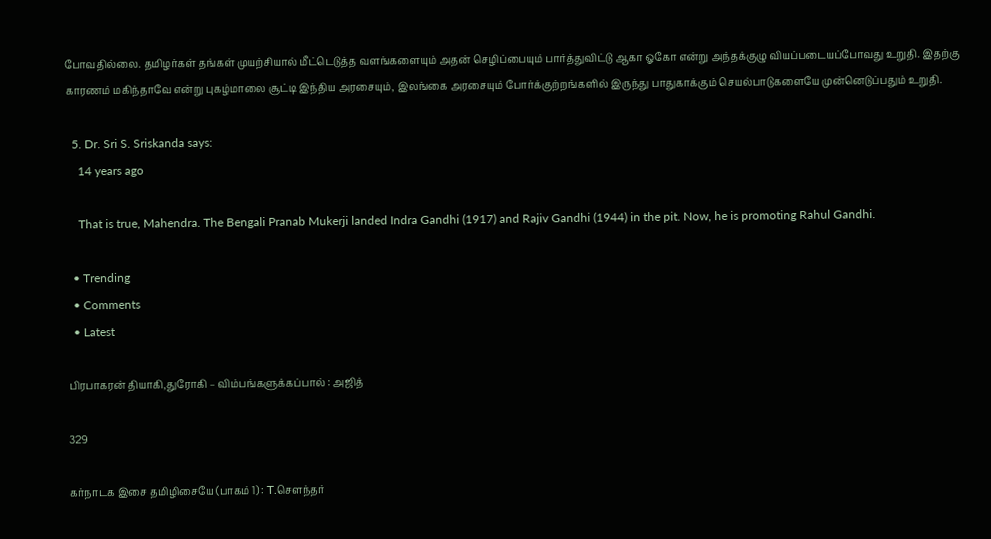போவதில்லை. தமிழர்கள் தங்கள் முயற்சியால் மீட்டெடுத்த வளங்களையும் அதன் செழிப்பையும் பார்த்துவிட்டு ஆகா ஓகோ என்று அந்தக்குழு வியப்படையப்போவது உறுதி. இதற்கு காரணம் மகிந்தாவே என்று புகழ்மாலை சூட்டி இந்திய அரசையும், இலங்கை அரசையும் போர்க்குற்றங்களில் இருந்து பாதுகாக்கும் செயல்பாடுகளையே முன்னெடுப்பதும் உறுதி.

  5. Dr. Sri S. Sriskanda says:
    14 years ago

    That is true, Mahendra. The Bengali Pranab Mukerji landed Indra Gandhi (1917) and Rajiv Gandhi (1944) in the pit. Now, he is promoting Rahul Gandhi.

  • Trending
  • Comments
  • Latest

பிரபாகரன் தியாகி,துரோகி – விம்பங்களுக்கப்பால் : அஜித்

329

கர்நாடக இசை தமிழிசையே (பாகம் 1) : T.செளந்தர்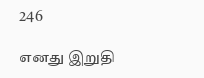246

எனது இறுதி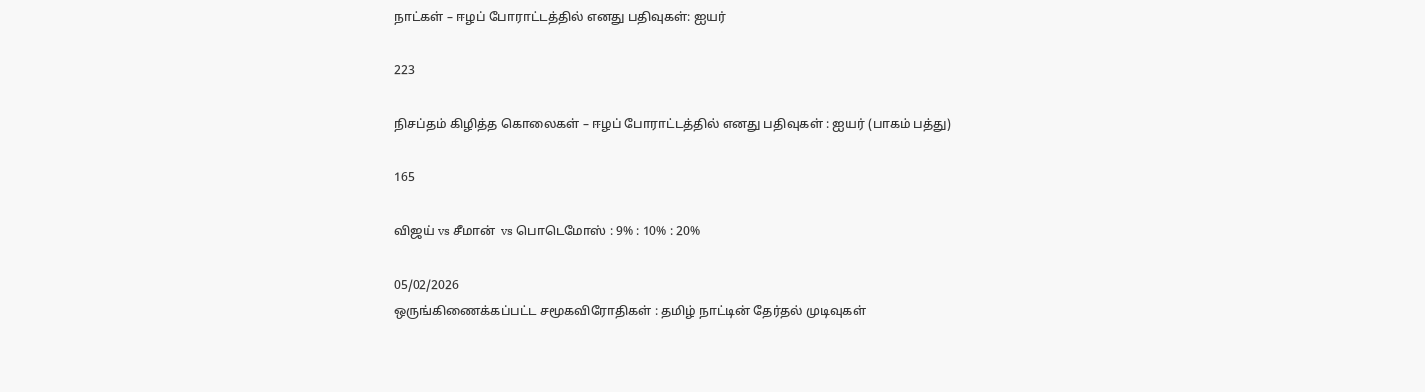நாட்கள் – ஈழப் போராட்டத்தில் எனது பதிவுகள்: ஐயர்

223

நிசப்தம் கிழித்த கொலைகள் – ஈழப் போராட்டத்தில் எனது பதிவுகள் : ஐயர் (பாகம் பத்து)

165

விஜய் vs சீமான்  vs பொடெமோஸ் : 9% : 10% : 20%

05/02/2026
ஒருங்கிணைக்கப்பட்ட சமூகவிரோதிகள் : தமிழ் நாட்டின் தேர்தல் முடிவுகள்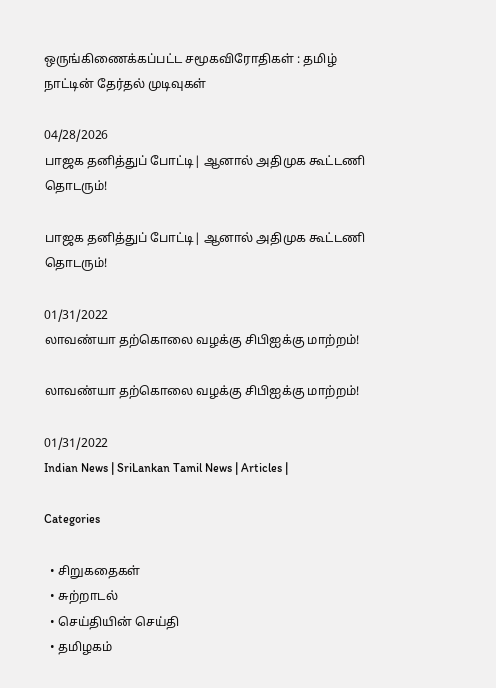ஒருங்கிணைக்கப்பட்ட சமூகவிரோதிகள் : தமிழ் நாட்டின் தேர்தல் முடிவுகள்

04/28/2026
பாஜக தனித்துப் போட்டி| ஆனால் அதிமுக கூட்டணி தொடரும்!

பாஜக தனித்துப் போட்டி| ஆனால் அதிமுக கூட்டணி தொடரும்!

01/31/2022
லாவண்யா தற்கொலை வழக்கு சிபிஐக்கு மாற்றம்!

லாவண்யா தற்கொலை வழக்கு சிபிஐக்கு மாற்றம்!

01/31/2022
Indian News | SriLankan Tamil News | Articles |

Categories

  • சிறுகதைகள்
  • சுற்றாடல்
  • செய்தியின் செய்தி
  • தமிழகம்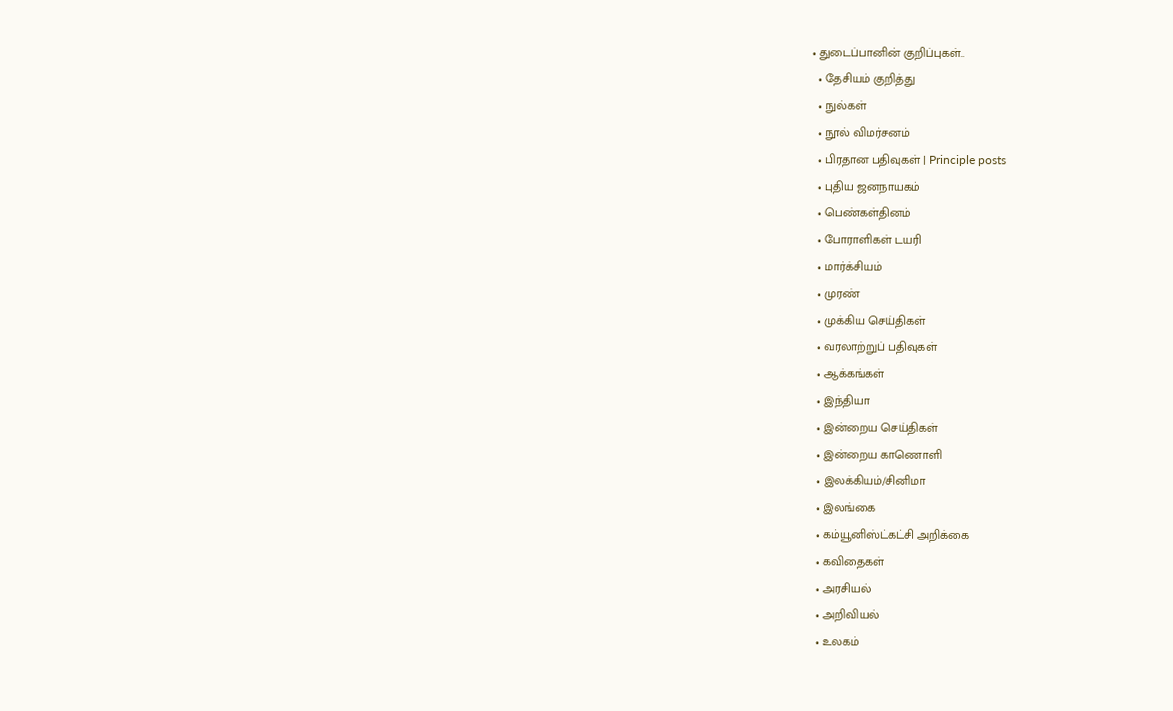• துடைப்பானின் குறிப்புகள்..
  • தேசியம் குறித்து
  • நுல்கள்
  • நூல் விமர்சனம்
  • பிரதான பதிவுகள் | Principle posts
  • புதிய ஜனநாயகம்
  • பெண்கள்தினம்
  • போராளிகள் டயரி
  • மார்க்சியம்
  • முரண்
  • முக்கிய செய்திகள்
  • வரலாற்றுப் பதிவுகள்
  • ஆக்கங்கள்
  • இந்தியா
  • இன்றைய செய்திகள்
  • இன்றைய காணொளி
  • இலக்கியம்/சினிமா
  • இலங்கை
  • கம்யூனிஸ்ட்கட்சி அறிக்கை
  • கவிதைகள்
  • அரசியல்
  • அறிவியல்
  • உலகம்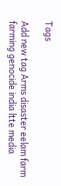Tags

Add new tag Arms disaster eelam farm farming genocide india ltte media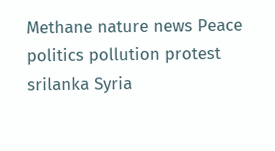Methane nature news Peace politics pollution protest srilanka Syria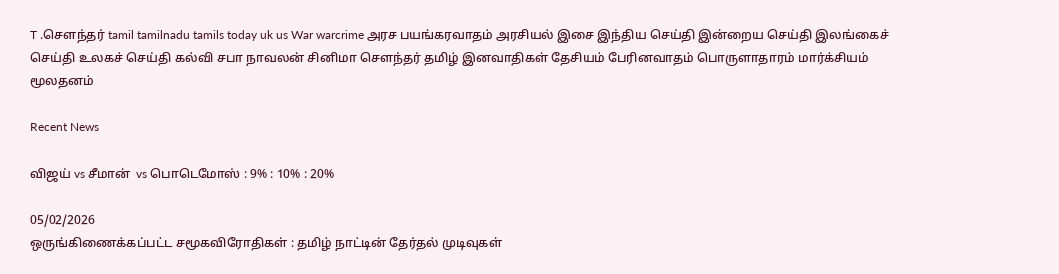T .சௌந்தர் tamil tamilnadu tamils today uk us War warcrime அரச பயங்கரவாதம் அரசியல் இசை இந்திய செய்தி இன்றைய செய்தி இலங்கைச் செய்தி உலகச் செய்தி கல்வி சபா நாவலன் சினிமா சௌந்தர் தமிழ் இனவாதிகள் தேசியம் பேரினவாதம் பொருளாதாரம் மார்க்சியம் மூலதனம்

Recent News

விஜய் vs சீமான்  vs பொடெமோஸ் : 9% : 10% : 20%

05/02/2026
ஒருங்கிணைக்கப்பட்ட சமூகவிரோதிகள் : தமிழ் நாட்டின் தேர்தல் முடிவுகள்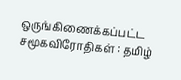ஒருங்கிணைக்கப்பட்ட சமூகவிரோதிகள் : தமிழ்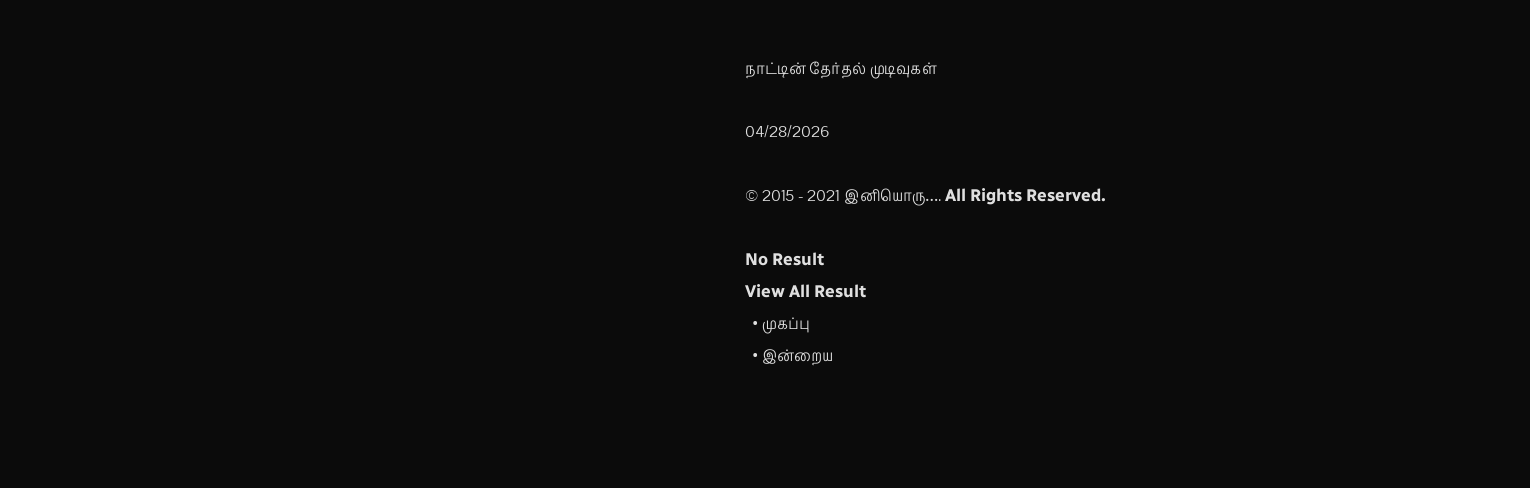நாட்டின் தேர்தல் முடிவுகள்

04/28/2026

© 2015 - 2021 இனியொரு…. All Rights Reserved.

No Result
View All Result
  • முகப்பு
  • இன்றைய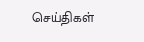செய்திகள்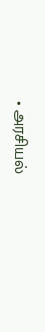• அரசியல்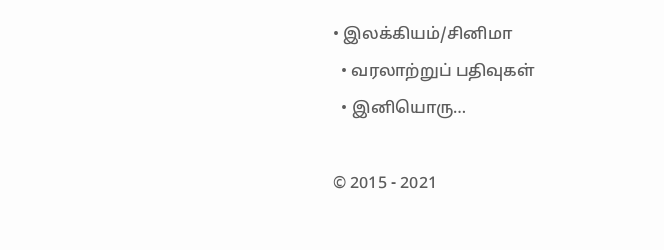• இலக்கியம்/சினிமா
  • வரலாற்றுப் பதிவுகள்
  • இனியொரு…

© 2015 - 2021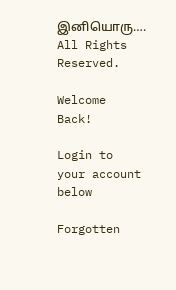இனியொரு…. All Rights Reserved.

Welcome Back!

Login to your account below

Forgotten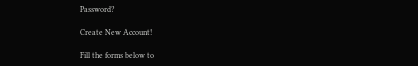Password?

Create New Account!

Fill the forms below to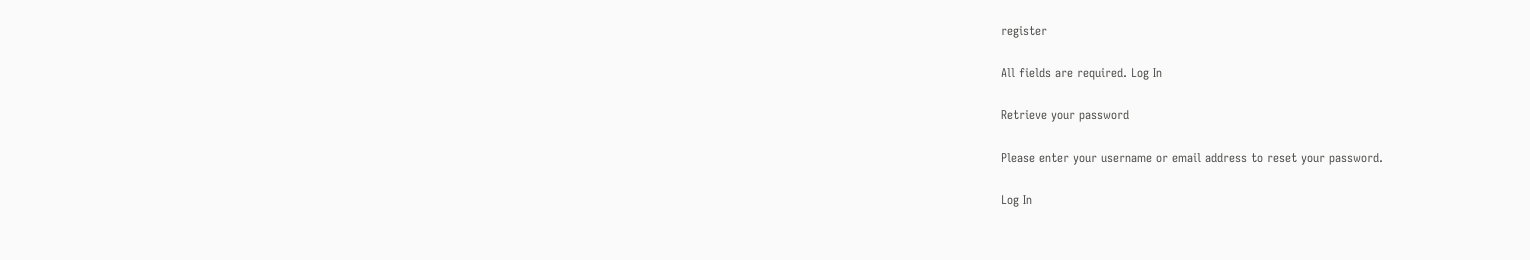register

All fields are required. Log In

Retrieve your password

Please enter your username or email address to reset your password.

Log In